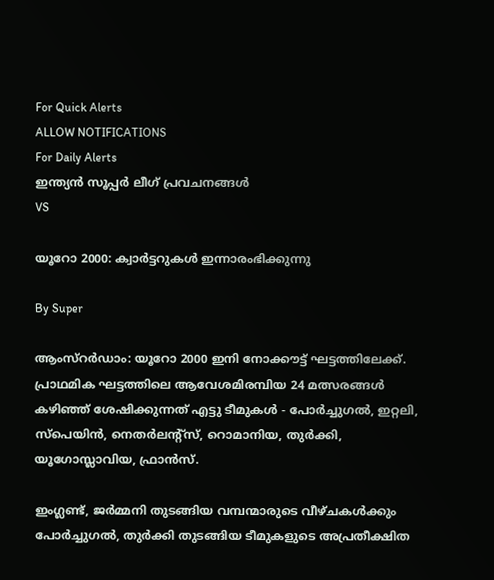For Quick Alerts
ALLOW NOTIFICATIONS
For Daily Alerts
ഇന്ത്യന്‍ സൂപ്പര്‍ ലീഗ്‌ പ്രവചനങ്ങൾ
VS

യൂറോ 2000: ക്വാര്‍ട്ടറുകള്‍ ഇന്നാരംഭിക്കുന്നു

By Super

ആംസ്റര്‍ഡാം: യൂറോ 2000 ഇനി നോക്കൗട്ട് ഘട്ടത്തിലേക്ക്. പ്രാഥമിക ഘട്ടത്തിലെ ആവേശമിരമ്പിയ 24 മത്സരങ്ങള്‍ കഴിഞ്ഞ് ശേഷിക്കുന്നത് എട്ടു ടീമുകള്‍ - പോര്‍ച്ചുഗല്‍, ഇറ്റലി, സ്പെയിന്‍, നെതര്‍ലന്റ്സ്, റൊമാനിയ, തുര്‍ക്കി, യൂഗോസ്ലാവിയ, ഫ്രാന്‍സ്.

ഇംഗ്ലണ്ട്, ജര്‍മ്മനി തുടങ്ങിയ വമ്പന്മാരുടെ വീഴ്ചകള്‍ക്കും പോര്‍ച്ചുഗല്‍, തുര്‍ക്കി തുടങ്ങിയ ടീമുകളുടെ അപ്രതീക്ഷിത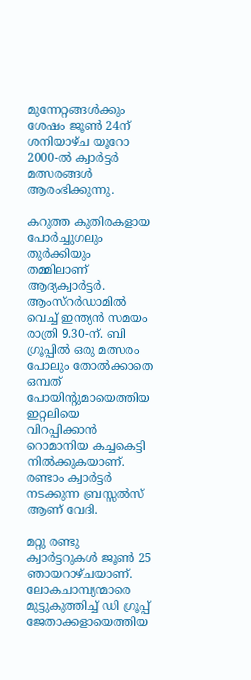മുന്നേറ്റങ്ങള്‍ക്കും ശേഷം ജൂണ്‍ 24ന് ശനിയാഴ്ച യൂറോ 2000-ല്‍ ക്വാര്‍ട്ടര്‍ മത്സരങ്ങള്‍ ആരംഭിക്കുന്നു.

കറുത്ത കുതിരകളായ പോര്‍ച്ചുഗലും തുര്‍ക്കിയും തമ്മിലാണ് ആദ്യക്വാര്‍ട്ടര്‍. ആംസ്റര്‍ഡാമില്‍ വെച്ച് ഇന്ത്യന്‍ സമയം രാത്രി 9.30-ന്. ബി ഗ്രൂപ്പില്‍ ഒരു മത്സരം പോലും തോല്‍ക്കാതെ ഒമ്പത് പോയിന്റുമായെത്തിയ ഇറ്റലിയെ വിറപ്പിക്കാന്‍ റൊമാനിയ കച്ചകെട്ടി നില്‍ക്കുകയാണ്. രണ്ടാം ക്വാര്‍ട്ടര്‍ നടക്കുന്ന ബ്രസ്സല്‍സ് ആണ് വേദി.

മറ്റു രണ്ടു ക്വാര്‍ട്ടറുകള്‍ ജൂണ്‍ 25 ഞായറാഴ്ചയാണ്. ലോകചാമ്പ്യന്മാരെ മുട്ടുകുത്തിച്ച് ഡി ഗ്രൂപ്പ് ജേതാക്കളായെത്തിയ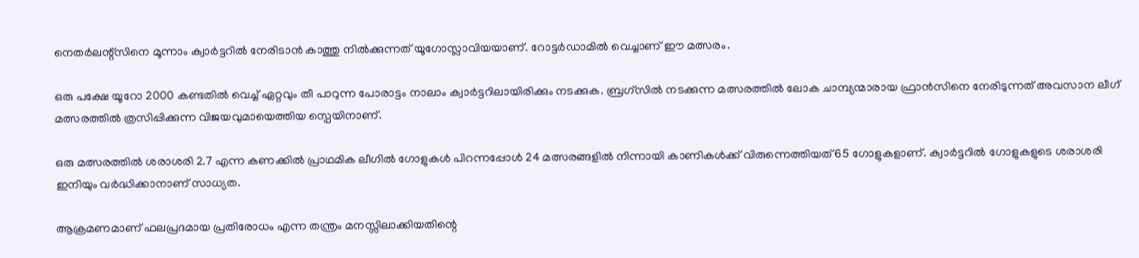നെതര്‍ലന്റ്സിനെ മൂന്നാം ക്വാര്‍ട്ടറില്‍ നേരിടാന്‍ കാത്തു നില്‍ക്കുന്നത് യൂഗോസ്ലാവിയയാണ്. റോട്ടര്‍ഡാമില്‍ വെച്ചാണ് ഈ മത്സരം.

ഒരു പക്ഷേ യൂറോ 2000 കണ്ടതില്‍ വെച്ച് ഏറ്റവും തീ പാറുന്ന പോരാട്ടം നാലാം ക്വാര്‍ട്ടറിലായിരിക്കും നടക്കുക. ബ്രഗ്സില്‍ നടക്കുന്ന മത്സരത്തില്‍ ലോക ചാമ്പ്യന്മാരായ ഫ്രാന്‍സിനെ നേരിടുന്നത് അവസാന ലീഗ് മത്സരത്തില്‍ ത്രസിപ്പിക്കുന്ന വിജയവുമായെത്തിയ സ്പെയിനാണ്.

ഒരു മത്സരത്തില്‍ ശരാശരി 2.7 എന്ന കണക്കില്‍ പ്രാഥമിക ലീഗില്‍ ഗോളുകള്‍ പിറന്നപ്പോള്‍ 24 മത്സരങ്ങളില്‍ നിന്നായി കാണികള്‍ക്ക് വിരുന്നെത്തിയത് 65 ഗോളുകളാണ്. ക്വാര്‍ട്ടറില്‍ ഗോളുകളുടെ ശരാശരി ഇനിയും വര്‍ദ്ധിക്കാനാണ് സാധ്യത.

ആക്രമണമാണ് ഫലപ്രദമായ പ്രതിരോധം എന്ന തന്ത്രം മനസ്സിലാക്കിയതിന്റെ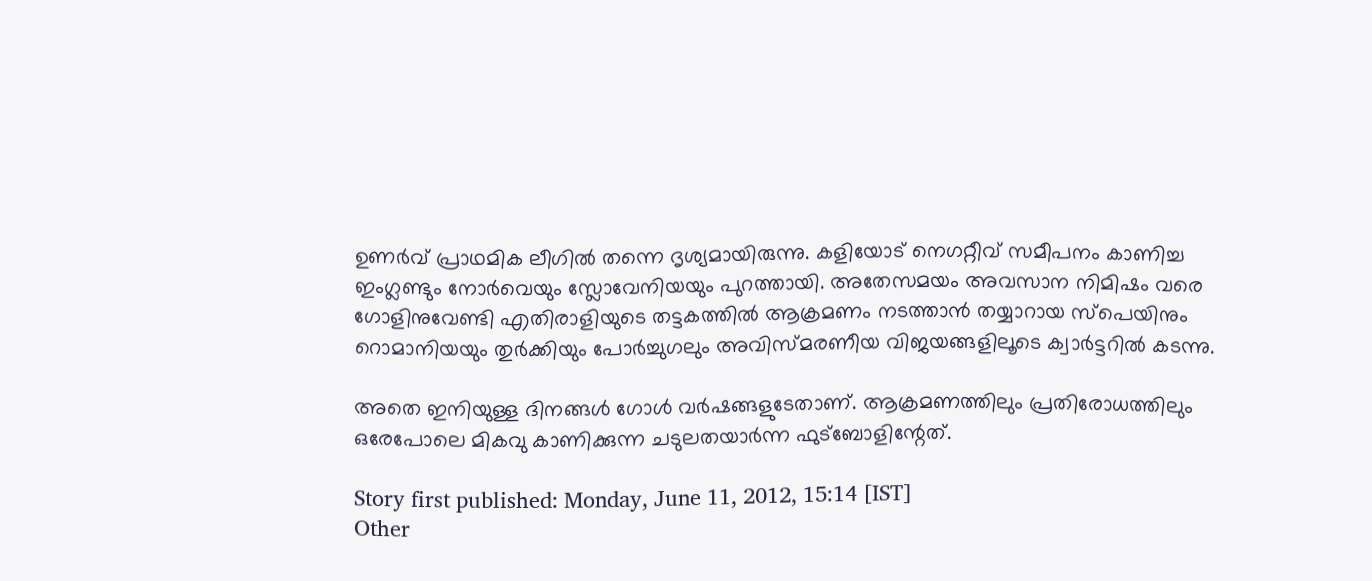ഉണര്‍വ് പ്രാഥമിക ലീഗില്‍ തന്നെ ദൃശ്യമായിരുന്നു. കളിയോട് നെഗറ്റീവ് സമീപനം കാണിച്ച ഇംഗ്ലണ്ടും നോര്‍വെയും സ്ലോവേനിയയും പുറത്തായി. അതേസമയം അവസാന നിമിഷം വരെ ഗോളിനുവേണ്ടി എതിരാളിയുടെ തട്ടകത്തില്‍ ആക്രമണം നടത്താന്‍ തയ്യാറായ സ്പെയിനും റൊമാനിയയും തുര്‍ക്കിയും പോര്‍ച്ചുഗലും അവിസ്മരണീയ വിജയങ്ങളിലൂടെ ക്വാര്‍ട്ടറില്‍ കടന്നു.

അതെ ഇനിയുള്ള ദിനങ്ങള്‍ ഗോള്‍ വര്‍ഷങ്ങളുടേതാണ്. ആക്രമണത്തിലും പ്രതിരോധത്തിലും ഒരേപോലെ മികവു കാണിക്കുന്ന ചടുലതയാര്‍ന്ന ഫുട്ബോളിന്റേത്.

Story first published: Monday, June 11, 2012, 15:14 [IST]
Other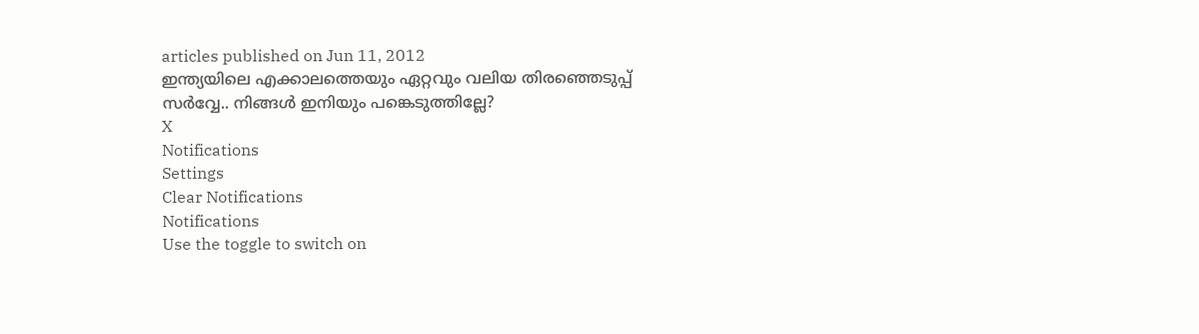articles published on Jun 11, 2012
ഇന്ത്യയിലെ എക്കാലത്തെയും ഏറ്റവും വലിയ തിരഞ്ഞെടുപ്പ് സർവ്വേ.. നിങ്ങൾ ഇനിയും പങ്കെടുത്തില്ലേ?
X
Notifications
Settings
Clear Notifications
Notifications
Use the toggle to switch on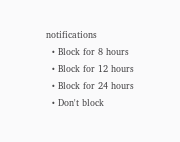notifications
  • Block for 8 hours
  • Block for 12 hours
  • Block for 24 hours
  • Don't block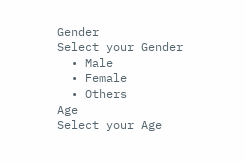Gender
Select your Gender
  • Male
  • Female
  • Others
Age
Select your Age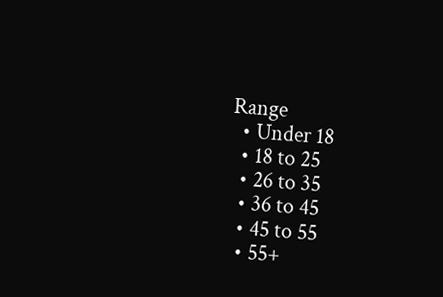Range
  • Under 18
  • 18 to 25
  • 26 to 35
  • 36 to 45
  • 45 to 55
  • 55+